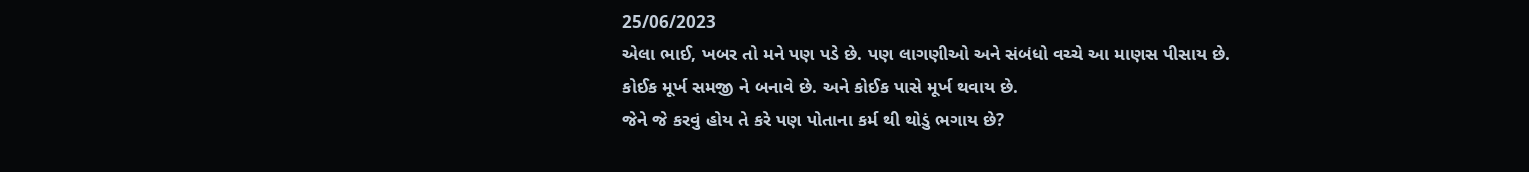25/06/2023
એલા ભાઈ, ખબર તો મને પણ પડે છે. પણ લાગણીઓ અને સંબંધો વચ્ચે આ માણસ પીસાય છે.
કોઈક મૂર્ખ સમજી ને બનાવે છે. અને કોઈક પાસે મૂર્ખ થવાય છે.
જેને જે કરવું હોય તે કરે પણ પોતાના કર્મ થી થોડું ભગાય છે?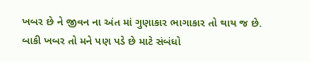ખબર છે ને જીવન ના અંત માં ગુણાકાર ભાગાકાર તો થાય જ છે.
બાકી ખબર તો મને પણ પડે છે માટે સંબંધો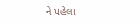ને પહેલા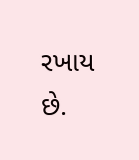રખાય છે.